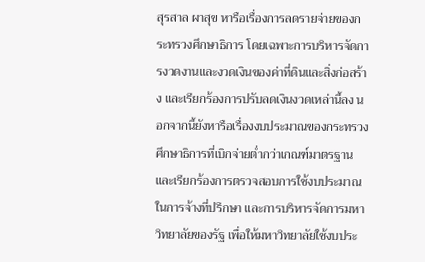สุรสาล ผาสุข หารือเรื่องการลดรายจ่ายของกระทรวงศึกษาธิการ โดยเฉพาะการบริหารจัดการงวดงานและงวดเงินของค่าที่ดินและสิ่งก่อสร้าง และเรียกร้องการปรับลดเงินงวดเหล่านี้ลง นอกจากนี้ยังหารือเรื่องงบประมาณของกระทรวงศึกษาธิการที่เบิกจ่ายต่ำกว่าเกณฑ์มาตรฐาน และเรียกร้องการตรวจสอบการใช้งบประมาณในการจ้างที่ปรึกษา และการบริหารจัดการมหาวิทยาลัยของรัฐ เพื่อให้มหาวิทยาลัยใช้งบประ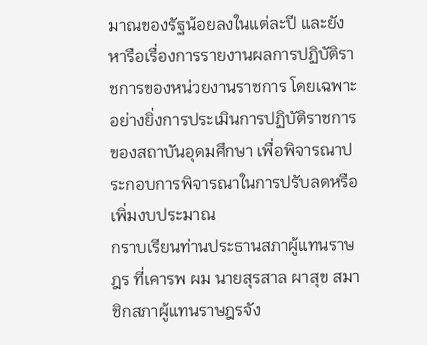มาณของรัฐน้อยลงในแต่ละปี และยังหารือเรื่องการรายงานผลการปฏิบัติราชการของหน่วยงานราชการ โดยเฉพาะอย่างยิ่งการประเมินการปฏิบัติราชการของสถาบันอุดมศึกษา เพื่อพิจารณาประกอบการพิจารณาในการปรับลดหรือเพิ่มงบประมาณ
กราบเรียนท่านประธานสภาผู้แทนราษฎร ที่เคารพ ผม นายสุรสาล ผาสุข สมาชิกสภาผู้แทนราษฎรจัง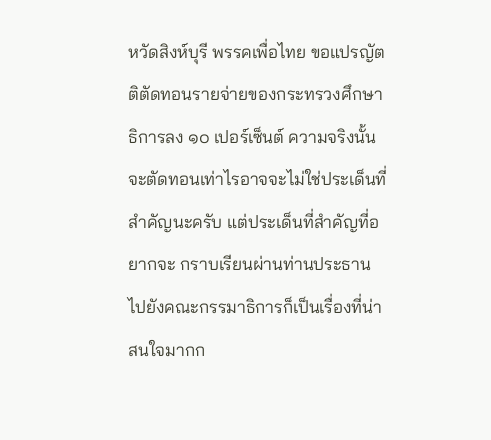หวัดสิงห์บุรี พรรคเพื่อไทย ขอแปรญัตติตัดทอนรายจ่ายของกระทรวงศึกษาธิการลง ๑๐ เปอร์เซ็นต์ ความจริงนั้น จะตัดทอนเท่าไรอาจจะไม่ใช่ประเด็นที่สําคัญนะครับ แต่ประเด็นที่สําคัญที่อยากจะ กราบเรียนผ่านท่านประธานไปยังคณะกรรมาธิการก็เป็นเรื่องที่น่าสนใจมากก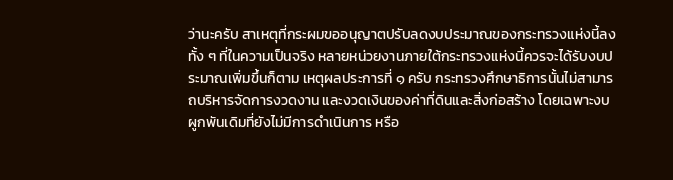ว่านะครับ สาเหตุที่กระผมขออนุญาตปรับลดงบประมาณของกระทรวงแห่งนี้ลงทั้ง ๆ ที่ในความเป็นจริง หลายหน่วยงานภายใต้กระทรวงแห่งนี้ควรจะได้รับงบประมาณเพิ่มขึ้นก็ตาม เหตุผลประการที่ ๑ ครับ กระทรวงศึกษาธิการนั้นไม่สามารถบริหารจัดการงวดงาน และงวดเงินของค่าที่ดินและสิ่งก่อสร้าง โดยเฉพาะงบผูกพันเดิมที่ยังไม่มีการดําเนินการ หรือ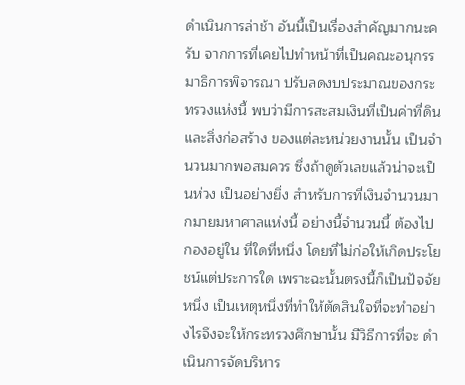ดําเนินการล่าช้า อันนี้เป็นเรื่องสําคัญมากนะครับ จากการที่เคยไปทําหน้าที่เป็นคณะอนุกรรมาธิการพิจารณา ปรับลดงบประมาณของกระทรวงแห่งนี้ พบว่ามีการสะสมเงินที่เป็นค่าที่ดินและสิ่งก่อสร้าง ของแต่ละหน่วยงานนั้น เป็นจํานวนมากพอสมควร ซึ่งถ้าดูตัวเลขแล้วน่าจะเป็นห่วง เป็นอย่างยิ่ง สําหรับการที่เงินจํานวนมากมายมหาศาลแห่งนี้ อย่างนี้จํานวนนี้ ต้องไปกองอยู่ใน ที่ใดที่หนึ่ง โดยที่ไม่ก่อให้เกิดประโยชน์แต่ประการใด เพราะฉะนั้นตรงนี้ก็เป็นปัจจัยหนึ่ง เป็นเหตุหนึ่งที่ทําให้ตัดสินใจที่จะทําอย่างไรจึงจะให้กระทรวงศึกษานั้น มีวิธีการที่จะ ดําเนินการจัดบริหาร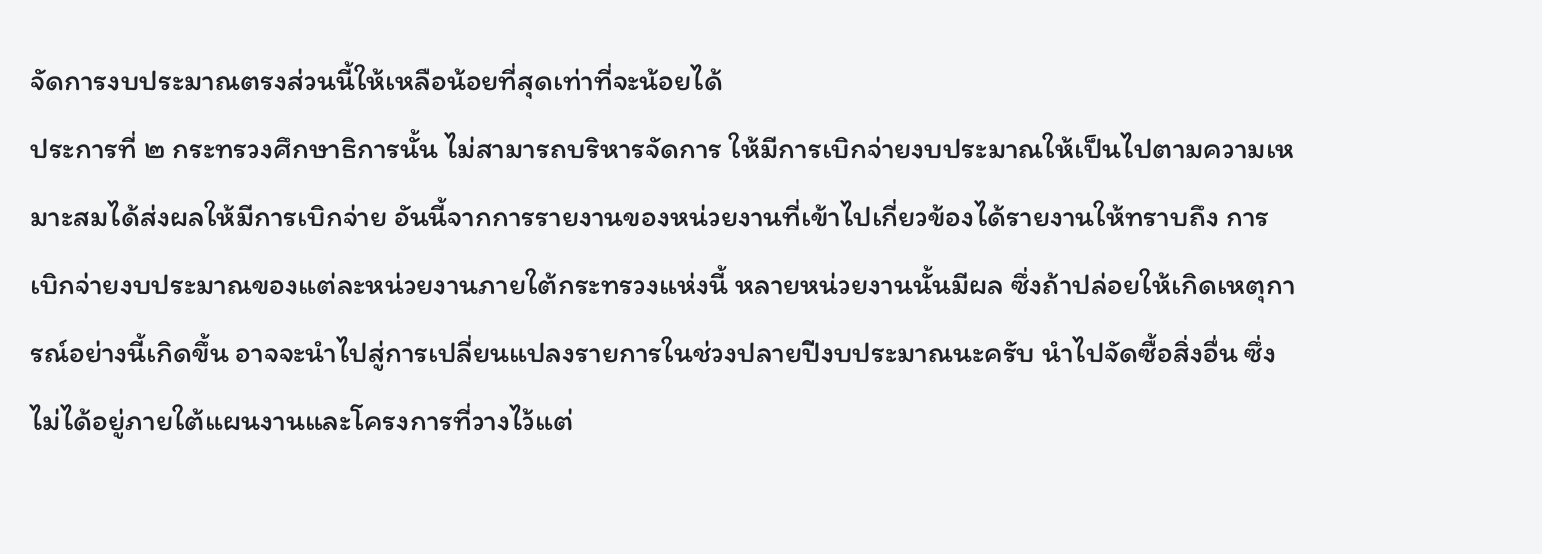จัดการงบประมาณตรงส่วนนี้ให้เหลือน้อยที่สุดเท่าที่จะน้อยได้
ประการที่ ๒ กระทรวงศึกษาธิการนั้น ไม่สามารถบริหารจัดการ ให้มีการเบิกจ่ายงบประมาณให้เป็นไปตามความเหมาะสมได้ส่งผลให้มีการเบิกจ่าย อันนี้จากการรายงานของหน่วยงานที่เข้าไปเกี่ยวข้องได้รายงานให้ทราบถึง การเบิกจ่ายงบประมาณของแต่ละหน่วยงานภายใต้กระทรวงแห่งนี้ หลายหน่วยงานนั้นมีผล ซึ่งถ้าปล่อยให้เกิดเหตุการณ์อย่างนี้เกิดขึ้น อาจจะนําไปสู่การเปลี่ยนแปลงรายการในช่วงปลายปีงบประมาณนะครับ นําไปจัดซื้อสิ่งอื่น ซึ่งไม่ได้อยู่ภายใต้แผนงานและโครงการที่วางไว้แต่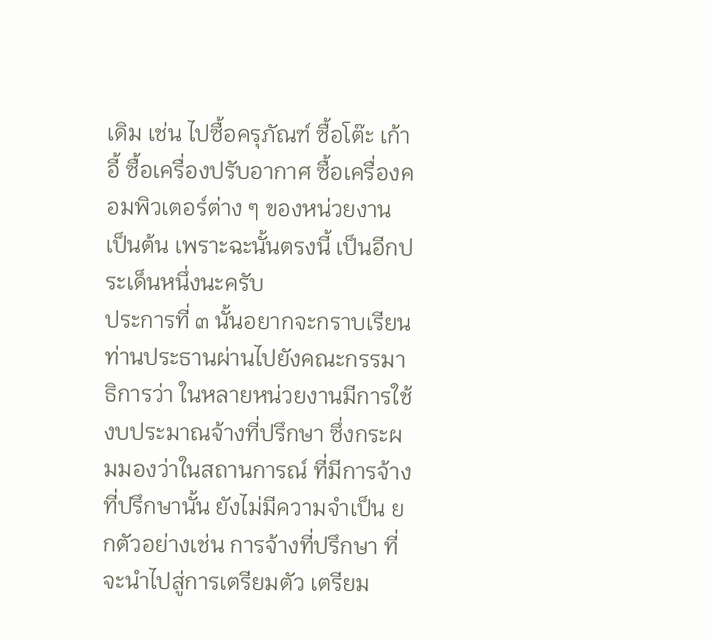เดิม เช่น ไปซื้อครุภัณฑ์ ซื้อโต๊ะ เก้าอี้ ซื้อเครื่องปรับอากาศ ซื้อเครื่องคอมพิวเตอร์ต่าง ๆ ของหน่วยงาน เป็นต้น เพราะฉะนั้นตรงนี้ เป็นอีกประเด็นหนึ่งนะครับ
ประการที่ ๓ นั้นอยากจะกราบเรียนท่านประธานผ่านไปยังคณะกรรมาธิการว่า ในหลายหน่วยงานมีการใช้งบประมาณจ้างที่ปรึกษา ซึ่งกระผมมองว่าในสถานการณ์ ที่มีการจ้างที่ปรึกษานั้น ยังไม่มีความจําเป็น ยกตัวอย่างเช่น การจ้างที่ปรึกษา ที่จะนําไปสู่การเตรียมตัว เตรียม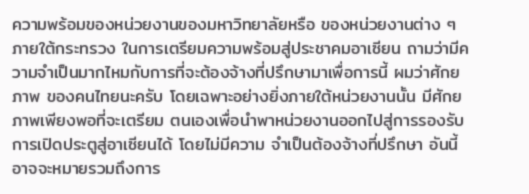ความพร้อมของหน่วยงานของมหาวิทยาลัยหรือ ของหน่วยงานต่าง ๆ ภายใต้กระทรวง ในการเตรียมความพร้อมสู่ประชาคมอาเซียน ถามว่ามีความจําเป็นมากไหมกับการที่จะต้องจ้างที่ปรึกษามาเพื่อการนี้ ผมว่าศักยภาพ ของคนไทยนะครับ โดยเฉพาะอย่างยิ่งภายใต้หน่วยงานนั้น มีศักยภาพเพียงพอที่จะเตรียม ตนเองเพื่อนําพาหน่วยงานออกไปสู่การรองรับการเปิดประตูสู่อาเซียนได้ โดยไม่มีความ จําเป็นต้องจ้างที่ปรึกษา อันนี้อาจจะหมายรวมถึงการ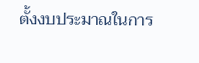ตั้งงบประมาณในการ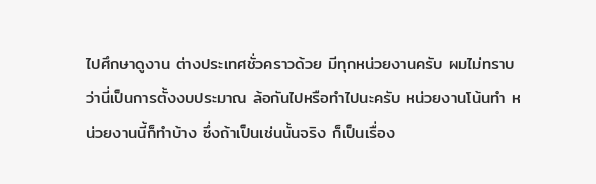ไปศึกษาดูงาน ต่างประเทศชั่วคราวด้วย มีทุกหน่วยงานครับ ผมไม่ทราบว่านี่เป็นการตั้งงบประมาณ ล้อกันไปหรือทําไปนะครับ หน่วยงานโน้นทํา หน่วยงานนี้ก็ทําบ้าง ซึ่งถ้าเป็นเช่นนั้นจริง ก็เป็นเรื่อง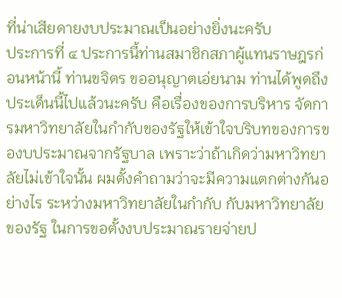ที่น่าเสียดายงบประมาณเป็นอย่างยิ่งนะครับ
ประการที่ ๔ ประการนี้ท่านสมาชิกสภาผู้แทนราษฎรก่อนหน้านี้ ท่านขจิตร ขออนุญาตเอ่ยนาม ท่านได้พูดถึงประเด็นนี้ไปแล้วนะครับ คือเรื่องของการบริหาร จัดการมหาวิทยาลัยในกํากับของรัฐให้เข้าใจบริบทของการของบประมาณจากรัฐบาล เพราะว่าถ้าเกิดว่ามหาวิทยาลัยไม่เข้าใจนั้น ผมตั้งคําถามว่าจะมีความแตกต่างกันอย่างไร ระหว่างมหาวิทยาลัยในกํากับ กับมหาวิทยาลัยของรัฐ ในการขอตั้งงบประมาณรายจ่ายป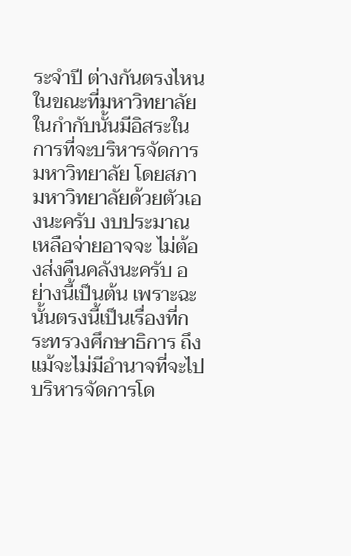ระจําปี ต่างกันตรงไหน ในขณะที่มหาวิทยาลัยในกํากับนั้นมีอิสระในการที่จะบริหารจัดการ มหาวิทยาลัย โดยสภามหาวิทยาลัยด้วยตัวเองนะครับ งบประมาณเหลือจ่ายอาจจะ ไม่ต้องส่งคืนคลังนะครับ อย่างนี้เป็นต้น เพราะฉะนั้นตรงนี้เป็นเรื่องที่กระทรวงศึกษาธิการ ถึงแม้จะไม่มีอํานาจที่จะไปบริหารจัดการโด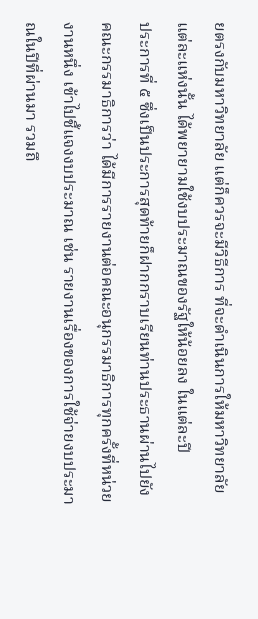ยตรงกับมหาวิทยาลัย แต่ก็ควรจะมีวิธีการ ที่จะดําเนินการให้มหาวิทยาลัยแต่ละแห่งนั้น ได้พยายามใช้งบประมาณของรัฐให้น้อยลง ในแต่ละปี
ประการที่ ๕ ซึ่งเป็นประการสุดท้ายก็ฝากกราบเรียนท่านประธานผ่านไปยัง คณะกรรมาธิการว่า ได้มีการรายงานต่อคณะอนุกรรมาธิการทุกครั้งที่หน่วยงานหนึ่ง เข้าไปชี้แจงงบประมาณ เช่น รายงานเรื่องของการใช้จ่ายงบประมาณในปีที่ผ่านมา รวมถึ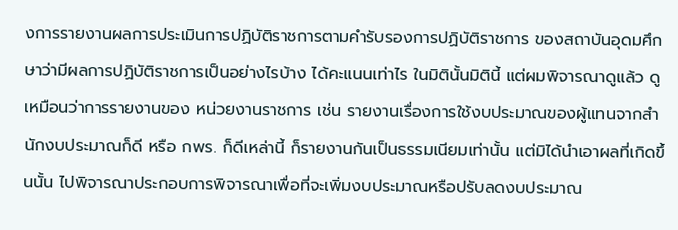งการรายงานผลการประเมินการปฏิบัติราชการตามคํารับรองการปฏิบัติราชการ ของสถาบันอุดมศึกษาว่ามีผลการปฏิบัติราชการเป็นอย่างไรบ้าง ได้คะแนนเท่าไร ในมิตินั้นมิตินี้ แต่ผมพิจารณาดูแล้ว ดูเหมือนว่าการรายงานของ หน่วยงานราชการ เช่น รายงานเรื่องการใช้งบประมาณของผู้แทนจากสํานักงบประมาณก็ดี หรือ กพร. ก็ดีเหล่านี้ ก็รายงานกันเป็นธรรมเนียมเท่านั้น แต่มิได้นําเอาผลที่เกิดขึ้นนั้น ไปพิจารณาประกอบการพิจารณาเพื่อที่จะเพิ่มงบประมาณหรือปรับลดงบประมาณ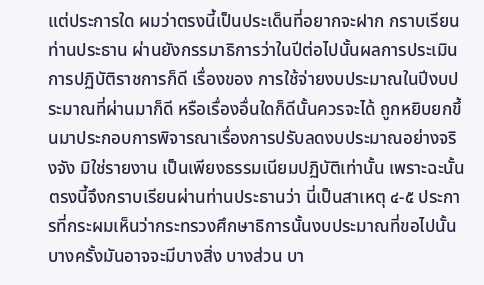แต่ประการใด ผมว่าตรงนี้เป็นประเด็นที่อยากจะฝาก กราบเรียนท่านประธาน ผ่านยังกรรมาธิการว่าในปีต่อไปนั้นผลการประเมินการปฏิบัติราชการก็ดี เรื่องของ การใช้จ่ายงบประมาณในปีงบประมาณที่ผ่านมาก็ดี หรือเรื่องอื่นใดก็ดีนั้นควรจะได้ ถูกหยิบยกขึ้นมาประกอบการพิจารณาเรื่องการปรับลดงบประมาณอย่างจริงจัง มิใช่รายงาน เป็นเพียงธรรมเนียมปฏิบัติเท่านั้น เพราะฉะนั้นตรงนี้จึงกราบเรียนผ่านท่านประธานว่า นี่เป็นสาเหตุ ๔-๕ ประการที่กระผมเห็นว่ากระทรวงศึกษาธิการนั้นงบประมาณที่ขอไปนั้น บางครั้งมันอาจจะมีบางสิ่ง บางส่วน บา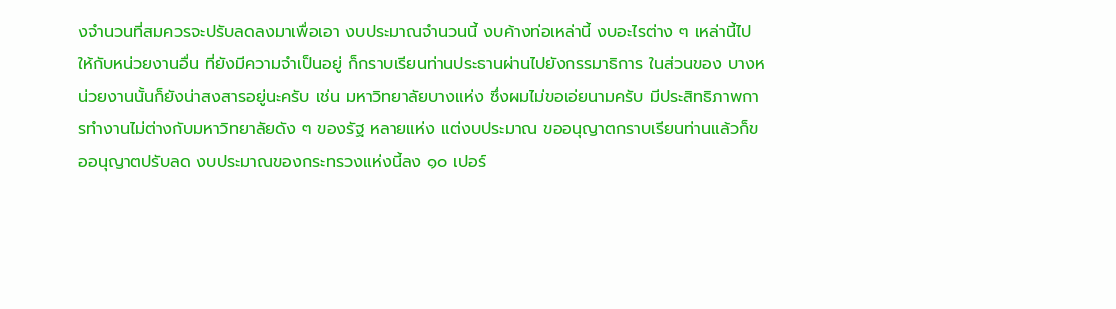งจํานวนที่สมควรจะปรับลดลงมาเพื่อเอา งบประมาณจํานวนนี้ งบค้างท่อเหล่านี้ งบอะไรต่าง ๆ เหล่านี้ไปให้กับหน่วยงานอื่น ที่ยังมีความจําเป็นอยู่ ก็กราบเรียนท่านประธานผ่านไปยังกรรมาธิการ ในส่วนของ บางหน่วยงานนั้นก็ยังน่าสงสารอยู่นะครับ เช่น มหาวิทยาลัยบางแห่ง ซึ่งผมไม่ขอเอ่ยนามครับ มีประสิทธิภาพการทํางานไม่ต่างกับมหาวิทยาลัยดัง ๆ ของรัฐ หลายแห่ง แต่งบประมาณ ขออนุญาตกราบเรียนท่านแล้วก็ขออนุญาตปรับลด งบประมาณของกระทรวงแห่งนี้ลง ๑๐ เปอร์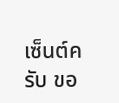เซ็นต์ครับ ขอ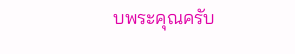บพระคุณครับ